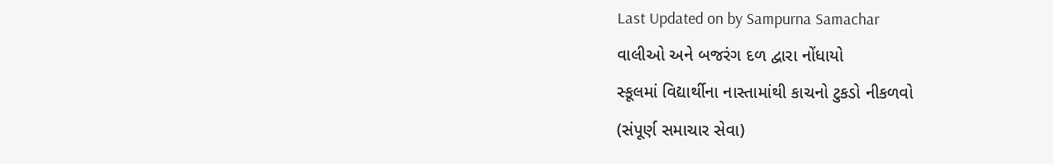Last Updated on by Sampurna Samachar
વાલીઓ અને બજરંગ દળ દ્વારા નોંધાયો
સ્કૂલમાં વિદ્યાર્થીના નાસ્તામાંથી કાચનો ટુકડો નીકળવો
(સંપૂર્ણ સમાચાર સેવા)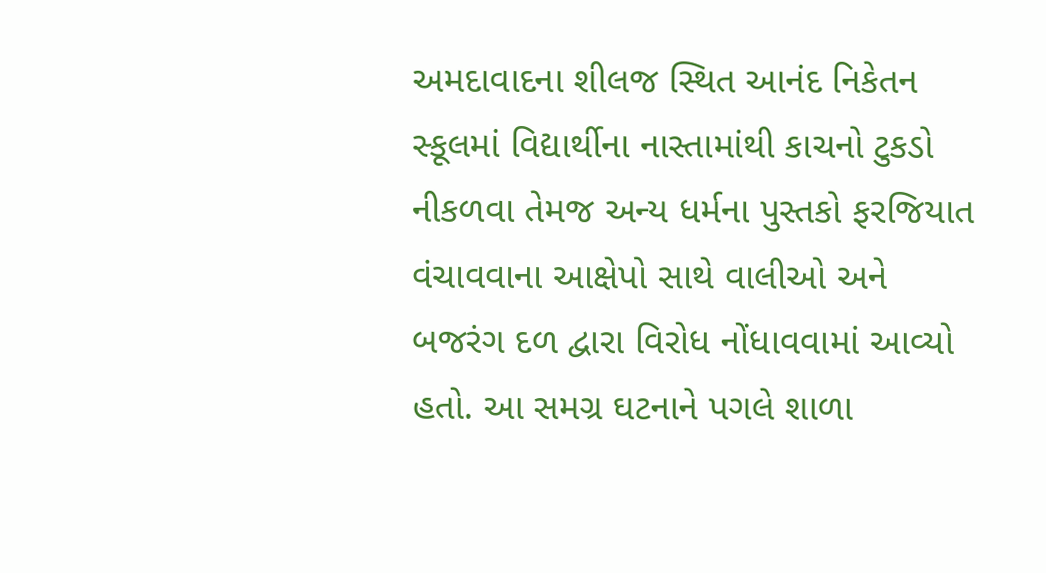અમદાવાદના શીલજ સ્થિત આનંદ નિકેતન સ્કૂલમાં વિદ્યાર્થીના નાસ્તામાંથી કાચનો ટુકડો નીકળવા તેમજ અન્ય ધર્મના પુસ્તકો ફરજિયાત વંચાવવાના આક્ષેપો સાથે વાલીઓ અને બજરંગ દળ દ્વારા વિરોધ નોંધાવવામાં આવ્યો હતો. આ સમગ્ર ઘટનાને પગલે શાળા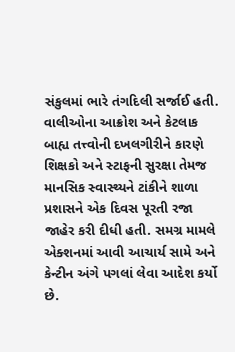સંકુલમાં ભારે તંગદિલી સર્જાઈ હતી. વાલીઓના આક્રોશ અને કેટલાક બાહ્ય તત્ત્વોની દખલગીરીને કારણે શિક્ષકો અને સ્ટાફની સુરક્ષા તેમજ માનસિક સ્વાસ્થ્યને ટાંકીને શાળા પ્રશાસને એક દિવસ પૂરતી રજા જાહેર કરી દીધી હતી. સમગ્ર મામલે એક્શનમાં આવી આચાર્ય સામે અને કેન્ટીન અંગે પગલાં લેવા આદેશ કર્યો છે.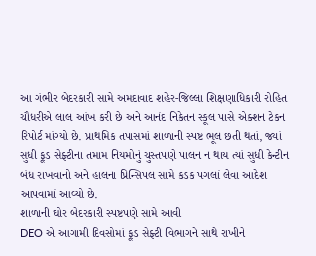આ ગંભીર બેદરકારી સામે અમદાવાદ શહેર-જિલ્લા શિક્ષણાધિકારી રોહિત ચૌધરીએ લાલ આંખ કરી છે અને આનંદ નિકેતન સ્કૂલ પાસે એક્શન ટેકન રિપોર્ટ માંગ્યો છે. પ્રાથમિક તપાસમાં શાળાની સ્પષ્ટ ભૂલ છતી થતાં, જ્યાં સુધી ફૂડ સેફ્ટીના તમામ નિયમોનું ચુસ્તપણે પાલન ન થાય ત્યાં સુધી કેન્ટીન બંધ રાખવાનો અને હાલના પ્રિન્સિપલ સામે કડક પગલાં લેવા આદેશ આપવામાં આવ્યો છે.
શાળાની ઘોર બેદરકારી સ્પષ્ટપણે સામે આવી
DEO એ આગામી દિવસોમાં ફૂડ સેફ્ટી વિભાગને સાથે રાખીને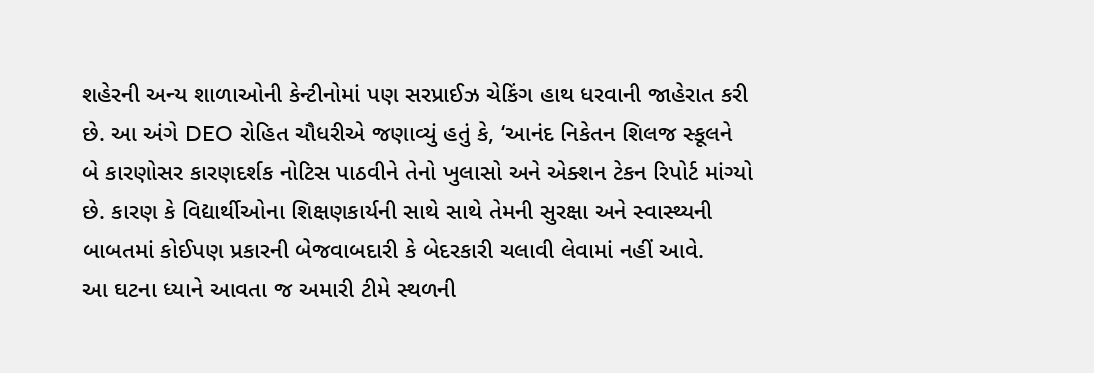શહેરની અન્ય શાળાઓની કેન્ટીનોમાં પણ સરપ્રાઈઝ ચેકિંગ હાથ ધરવાની જાહેરાત કરી છે. આ અંગે DEO રોહિત ચૌધરીએ જણાવ્યું હતું કે, ‘આનંદ નિકેતન શિલજ સ્કૂલને બે કારણોસર કારણદર્શક નોટિસ પાઠવીને તેનો ખુલાસો અને એક્શન ટેકન રિપોર્ટ માંગ્યો છે. કારણ કે વિદ્યાર્થીઓના શિક્ષણકાર્યની સાથે સાથે તેમની સુરક્ષા અને સ્વાસ્થ્યની બાબતમાં કોઈપણ પ્રકારની બેજવાબદારી કે બેદરકારી ચલાવી લેવામાં નહીં આવે.
આ ઘટના ધ્યાને આવતા જ અમારી ટીમે સ્થળની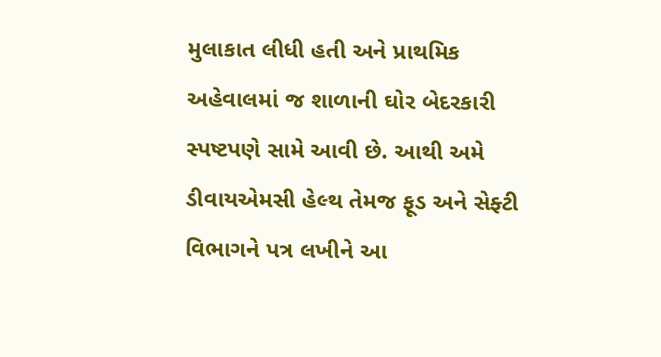મુલાકાત લીધી હતી અને પ્રાથમિક અહેવાલમાં જ શાળાની ઘોર બેદરકારી સ્પષ્ટપણે સામે આવી છે. આથી અમે ડીવાયએમસી હેલ્થ તેમજ ફૂડ અને સેફ્ટી વિભાગને પત્ર લખીને આ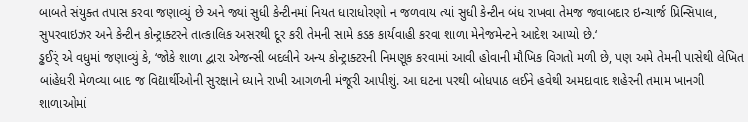બાબતે સંયુક્ત તપાસ કરવા જણાવ્યું છે અને જ્યાં સુધી કેન્ટીનમાં નિયત ધારાધોરણો ન જળવાય ત્યાં સુધી કેન્ટીન બંધ રાખવા તેમજ જવાબદાર ઇન્ચાર્જ પ્રિન્સિપાલ, સુપરવાઇઝર અને કેન્ટીન કોન્ટ્રાક્ટરને તાત્કાલિક અસરથી દૂર કરી તેમની સામે કડક કાર્યવાહી કરવા શાળા મેનેજમેન્ટને આદેશ આપ્યો છે.‘
ડ્ઢઈર્ં એ વધુમાં જણાવ્યું કે, ‘જોકે શાળા દ્વારા એજન્સી બદલીને અન્ય કોન્ટ્રાક્ટરની નિમણૂક કરવામાં આવી હોવાની મૌખિક વિગતો મળી છે, પણ અમે તેમની પાસેથી લેખિત બાંહેધરી મેળવ્યા બાદ જ વિદ્યાર્થીઓની સુરક્ષાને ધ્યાને રાખી આગળની મંજૂરી આપીશું. આ ઘટના પરથી બોધપાઠ લઈને હવેથી અમદાવાદ શહેરની તમામ ખાનગી શાળાઓમાં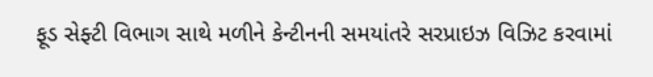ફૂડ સેફ્ટી વિભાગ સાથે મળીને કેન્ટીનની સમયાંતરે સરપ્રાઇઝ વિઝિટ કરવામાં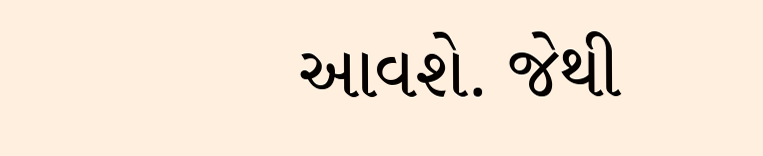આવશે. જેથી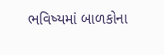ભવિષ્યમાં બાળકોના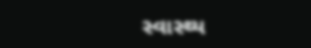સ્વાસ્થ્ય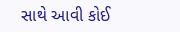સાથે આવી કોઈ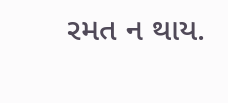રમત ન થાય.